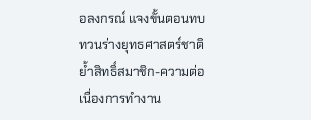อลงกรณ์ แจงขั้นตอนทบทวนร่างยุทธศาสตร์ชาติ ย้ำสิทธิ์สมาชิก-ความต่อเนื่องการทำงาน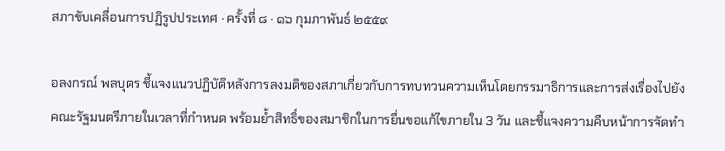สภาขับเคลื่อนการปฏิรูปประเทศ · ครั้งที่ ๘ · ๑๖ กุมภาพันธ์ ๒๕๕๙

อลงกรณ์ พลบุตร ชี้แจงแนวปฏิบัติหลังการลงมติของสภาเกี่ยวกับการทบทวนความเห็นโดยกรรมาธิการและการส่งเรื่องไปยังคณะรัฐมนตรีภายในเวลาที่กำหนด พร้อมย้ำสิทธิ์ของสมาชิกในการยื่นขอแก้ไขภายใน 3 วัน และชี้แจงความคืบหน้าการจัดทำ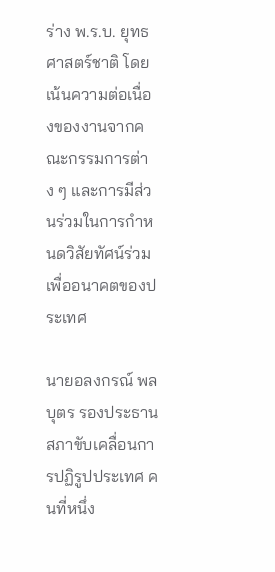ร่าง พ.ร.บ. ยุทธศาสตร์ชาติ โดยเน้นความต่อเนื่องของงานจากคณะกรรมการต่าง ๆ และการมีส่วนร่วมในการกำหนดวิสัยทัศน์ร่วมเพื่ออนาคตของประเทศ

นายอลงกรณ์ พลบุตร รองประธานสภาขับเคลื่อนการปฏิรูปประเทศ คนที่หนึ่ง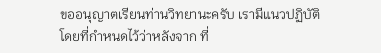ขออนุญาตเรียนท่านวิทยานะครับ เรามีแนวปฏิบัติโดยที่กําหนดไว้ว่าหลังจาก ที่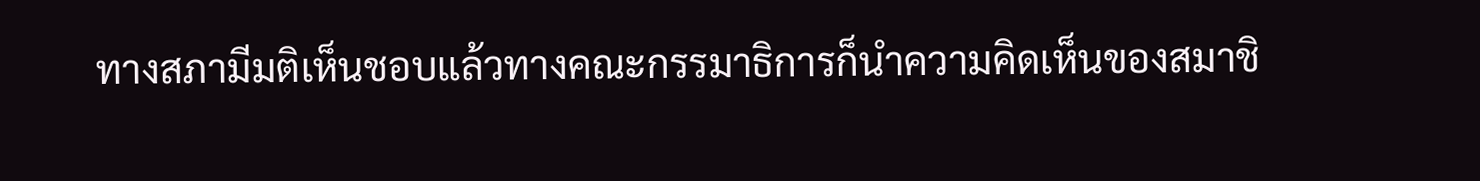ทางสภามีมติเห็นชอบแล้วทางคณะกรรมาธิการก็นําความคิดเห็นของสมาชิ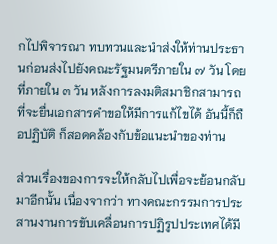กไปพิจารณา ทบทวนและนําส่งให้ท่านประธานก่อนส่งไปยังคณะรัฐมนตรีภายใน ๗ วัน โดยที่ภายใน ๓ วัน หลังการลงมติสมาชิกสามารถที่จะยื่นเอกสารคําขอให้มีการแก้ไขได้ อันนี้ก็ถือปฏิบัติ ก็สอดคล้องกับข้อแนะนําของท่าน

ส่วนเรื่องของการจะให้กลับไปเพื่อจะย้อนกลับมาอีกนั้น เนื่องจากว่า ทางคณะกรรมการประสานงานการขับเคลื่อนการปฏิรูปประเทศได้มี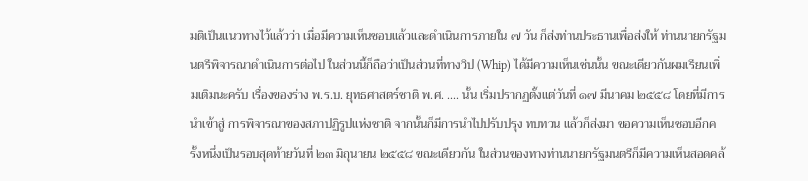มติเป็นแนวทางไว้แล้วว่า เมื่อมีความเห็นชอบแล้วและดําเนินการภายใน ๗ วัน ก็ส่งท่านประธานเพื่อส่งให้ ท่านนายกรัฐมนตรีพิจารณาดําเนินการต่อไป ในส่วนนี้ก็ถือว่าเป็นส่วนที่ทางวิป (Whip) ได้มีความเห็นเช่นนั้น ขณะเดียวกันผมเรียนเพิ่มเติมนะครับ เรื่องของร่าง พ.ร.บ. ยุทธศาสตร์ชาติ พ.ศ. .... นั้น เริ่มปรากฏตั้งแต่วันที่ ๑๗ มีนาคม ๒๕๕๘ โดยที่มีการนําเข้าสู่ การพิจารณาของสภาปฏิรูปแห่งชาติ จากนั้นก็มีการนําไปปรับปรุง ทบทวน แล้วก็ส่งมา ขอความเห็นชอบอีกครั้งหนึ่งเป็นรอบสุดท้ายวันที่ ๒๓ มิถุนายน ๒๕๕๘ ขณะเดียวกัน ในส่วนของทางท่านนายกรัฐมนตรีก็มีความเห็นสอดคล้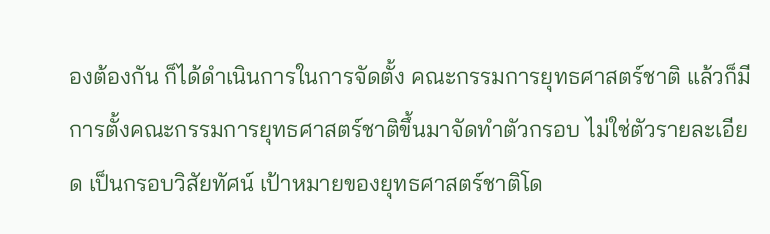องต้องกัน ก็ได้ดําเนินการในการจัดตั้ง คณะกรรมการยุทธศาสตร์ชาติ แล้วก็มีการตั้งคณะกรรมการยุทธศาสตร์ชาติขึ้นมาจัดทําตัวกรอบ ไม่ใช่ตัวรายละเอียด เป็นกรอบวิสัยทัศน์ เป้าหมายของยุทธศาสตร์ชาติโด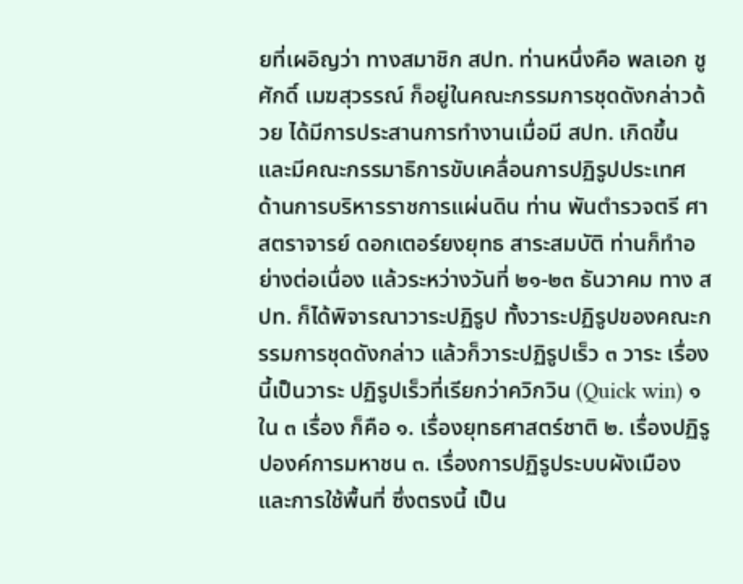ยที่เผอิญว่า ทางสมาชิก สปท. ท่านหนึ่งคือ พลเอก ชูศักดิ์ เมฆสุวรรณ์ ก็อยู่ในคณะกรรมการชุดดังกล่าวด้วย ได้มีการประสานการทํางานเมื่อมี สปท. เกิดขึ้น และมีคณะกรรมาธิการขับเคลื่อนการปฏิรูปประเทศ ด้านการบริหารราชการแผ่นดิน ท่าน พันตํารวจตรี ศาสตราจารย์ ดอกเตอร์ยงยุทธ สาระสมบัติ ท่านก็ทําอย่างต่อเนื่อง แล้วระหว่างวันที่ ๒๑-๒๓ ธันวาคม ทาง สปท. ก็ได้พิจารณาวาระปฏิรูป ทั้งวาระปฏิรูปของคณะกรรมการชุดดังกล่าว แล้วก็วาระปฏิรูปเร็ว ๓ วาระ เรื่องนี้เป็นวาระ ปฏิรูปเร็วที่เรียกว่าควิกวิน (Quick win) ๑ ใน ๓ เรื่อง ก็คือ ๑. เรื่องยุทธศาสตร์ชาติ ๒. เรื่องปฏิรูปองค์การมหาชน ๓. เรื่องการปฏิรูประบบผังเมืองและการใช้พื้นที่ ซึ่งตรงนี้ เป็น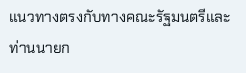แนวทางตรงกับทางคณะรัฐมนตรีและท่านนายก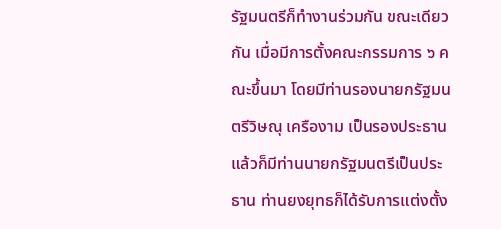รัฐมนตรีก็ทํางานร่วมกัน ขณะเดียวกัน เมื่อมีการตั้งคณะกรรมการ ๖ คณะขึ้นมา โดยมีท่านรองนายกรัฐมนตรีวิษณุ เครืองาม เป็นรองประธาน แล้วก็มีท่านนายกรัฐมนตรีเป็นประธาน ท่านยงยุทธก็ได้รับการแต่งตั้ง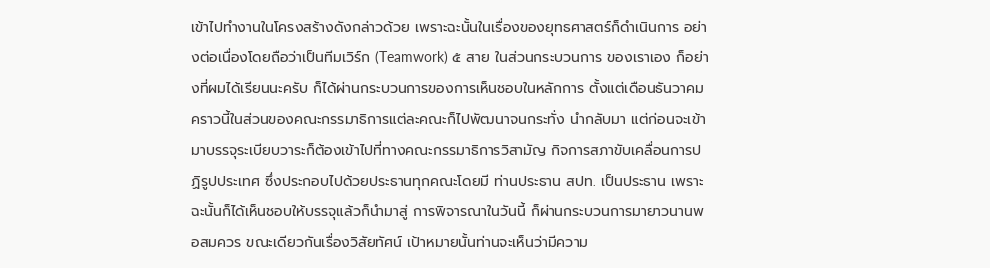เข้าไปทํางานในโครงสร้างดังกล่าวด้วย เพราะฉะนั้นในเรื่องของยุทธศาสตร์ก็ดําเนินการ อย่างต่อเนื่องโดยถือว่าเป็นทีมเวิร์ก (Teamwork) ๕ สาย ในส่วนกระบวนการ ของเราเอง ก็อย่างที่ผมได้เรียนนะครับ ก็ได้ผ่านกระบวนการของการเห็นชอบในหลักการ ตั้งแต่เดือนธันวาคม คราวนี้ในส่วนของคณะกรรมาธิการแต่ละคณะก็ไปพัฒนาจนกระทั่ง นํากลับมา แต่ก่อนจะเข้ามาบรรจุระเบียบวาระก็ต้องเข้าไปที่ทางคณะกรรมาธิการวิสามัญ กิจการสภาขับเคลื่อนการปฏิรูปประเทศ ซึ่งประกอบไปด้วยประธานทุกคณะโดยมี ท่านประธาน สปท. เป็นประธาน เพราะฉะนั้นก็ได้เห็นชอบให้บรรจุแล้วก็นํามาสู่ การพิจารณาในวันนี้ ก็ผ่านกระบวนการมายาวนานพอสมควร ขณะเดียวกันเรื่องวิสัยทัศน์ เป้าหมายนั้นท่านจะเห็นว่ามีความ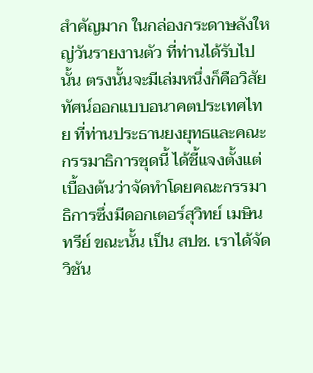สําคัญมาก ในกล่องกระดาษลังใหญ่วันรายงานตัว ที่ท่านได้รับไปนั้น ตรงนั้นจะมีเล่มหนึ่งก็คือวิสัยทัศน์ออกแบบอนาคตประเทศไทย ที่ท่านประธานยงยุทธและคณะกรรมาธิการชุดนี้ ได้ชี้แจงตั้งแต่เบื้องต้นว่าจัดทําโดยคณะกรรมาธิการซึ่งมีดอกเตอร์สุวิทย์ เมษินทรีย์ ขณะนั้น เป็น สปช. เราได้จัดวิชัน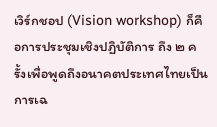เวิร์กชอป (Vision workshop) ก็คือการประชุมเชิงปฏิบัติการ ถึง ๒ ครั้งเพื่อพูดถึงอนาคตประเทศไทยเป็นการเฉ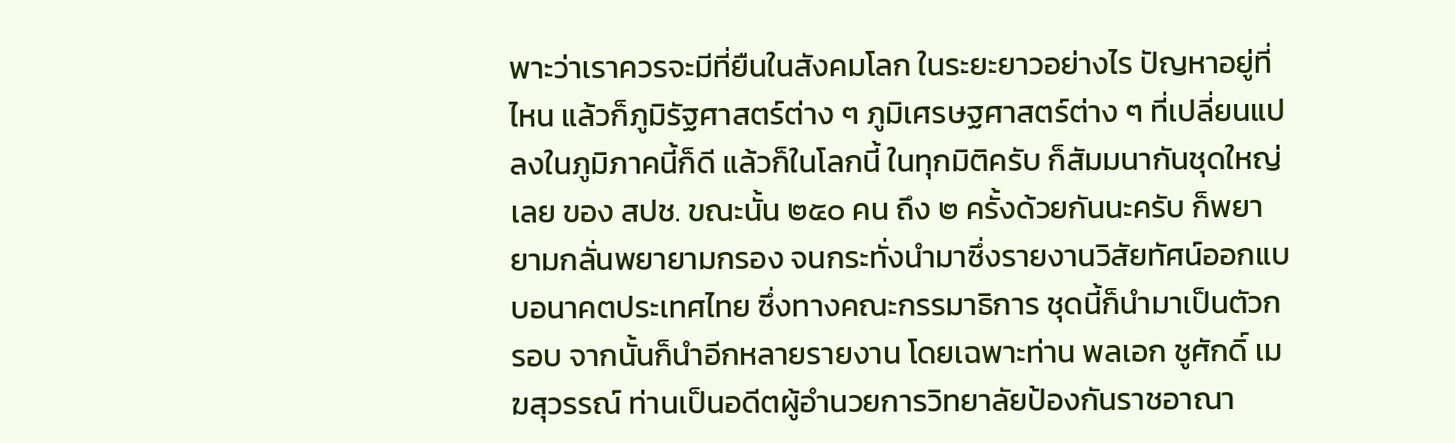พาะว่าเราควรจะมีที่ยืนในสังคมโลก ในระยะยาวอย่างไร ปัญหาอยู่ที่ไหน แล้วก็ภูมิรัฐศาสตร์ต่าง ๆ ภูมิเศรษฐศาสตร์ต่าง ๆ ที่เปลี่ยนแปลงในภูมิภาคนี้ก็ดี แล้วก็ในโลกนี้ ในทุกมิติครับ ก็สัมมนากันชุดใหญ่เลย ของ สปช. ขณะนั้น ๒๕๐ คน ถึง ๒ ครั้งด้วยกันนะครับ ก็พยายามกลั่นพยายามกรอง จนกระทั่งนํามาซึ่งรายงานวิสัยทัศน์ออกแบบอนาคตประเทศไทย ซึ่งทางคณะกรรมาธิการ ชุดนี้ก็นํามาเป็นตัวกรอบ จากนั้นก็นําอีกหลายรายงาน โดยเฉพาะท่าน พลเอก ชูศักดิ์ เมฆสุวรรณ์ ท่านเป็นอดีตผู้อํานวยการวิทยาลัยป้องกันราชอาณา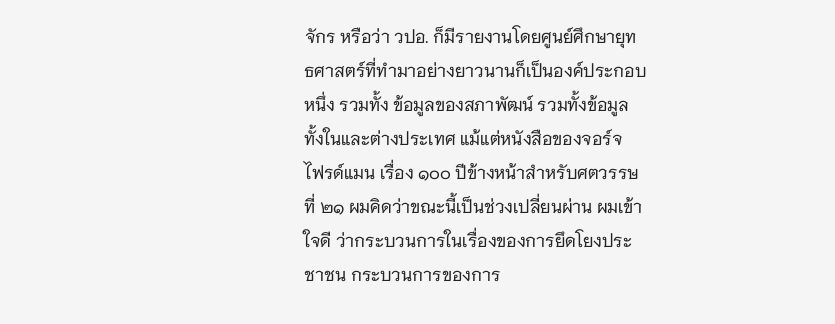จักร หรือว่า วปอ. ก็มีรายงานโดยศูนย์ศึกษายุทธศาสตร์ที่ทํามาอย่างยาวนานก็เป็นองค์ประกอบหนึ่ง รวมทั้ง ข้อมูลของสภาพัฒน์ รวมทั้งข้อมูลทั้งในและต่างประเทศ แม้แต่หนังสือของจอร์จ ไฟรด์แมน เรื่อง ๑๐๐ ปีข้างหน้าสําหรับศตวรรษที่ ๒๑ ผมคิดว่าขณะนี้เป็นช่วงเปลี่ยนผ่าน ผมเข้าใจดี ว่ากระบวนการในเรื่องของการยึดโยงประชาชน กระบวนการของการ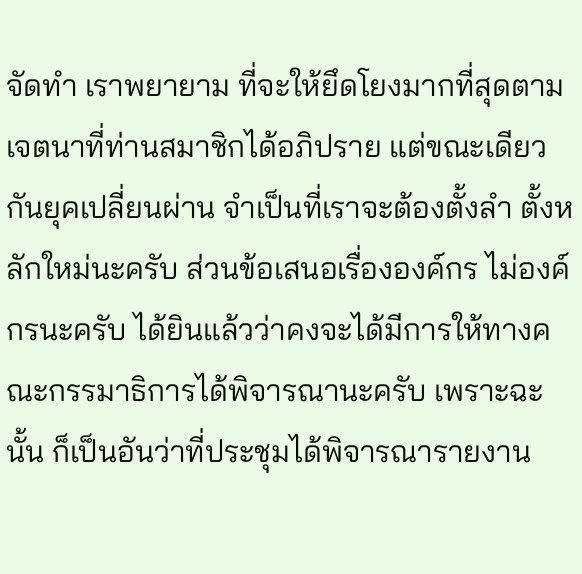จัดทํา เราพยายาม ที่จะให้ยึดโยงมากที่สุดตามเจตนาที่ท่านสมาชิกได้อภิปราย แต่ขณะเดียวกันยุคเปลี่ยนผ่าน จําเป็นที่เราจะต้องตั้งลํา ตั้งหลักใหม่นะครับ ส่วนข้อเสนอเรื่ององค์กร ไม่องค์กรนะครับ ได้ยินแล้วว่าคงจะได้มีการให้ทางคณะกรรมาธิการได้พิจารณานะครับ เพราะฉะนั้น ก็เป็นอันว่าที่ประชุมได้พิจารณารายงาน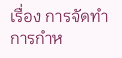เรื่อง การจัดทํา การกําห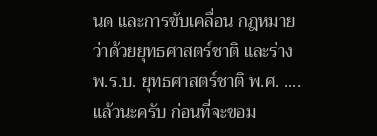นด และการขับเคลื่อน กฎหมายว่าด้วยยุทธศาสตร์ชาติ และร่าง พ.ร.บ. ยุทธศาสตร์ชาติ พ.ศ. .... แล้วนะครับ ก่อนที่จะขอม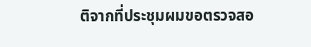ติจากที่ประชุมผมขอตรวจสอ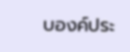บองค์ประ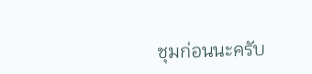ชุมก่อนนะครับ